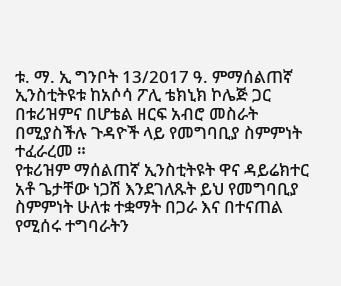ቱ. ማ. ኢ ግንቦት 13/2017 ዓ. ምማሰልጠኛ ኢንስቲትዩቱ ከአሶሳ ፖሊ ቴክኒክ ኮሌጅ ጋር በቱሪዝምና በሆቴል ዘርፍ አብሮ መስራት በሚያስችሉ ጉዳዮች ላይ የመግባቢያ ስምምነት ተፈራረመ ።
የቱሪዝም ማሰልጠኛ ኢንስቲትዩት ዋና ዳይሬክተር አቶ ጌታቸው ነጋሽ እንደገለጹት ይህ የመግባቢያ ስምምነት ሁለቱ ተቋማት በጋራ እና በተናጠል የሚሰሩ ተግባራትን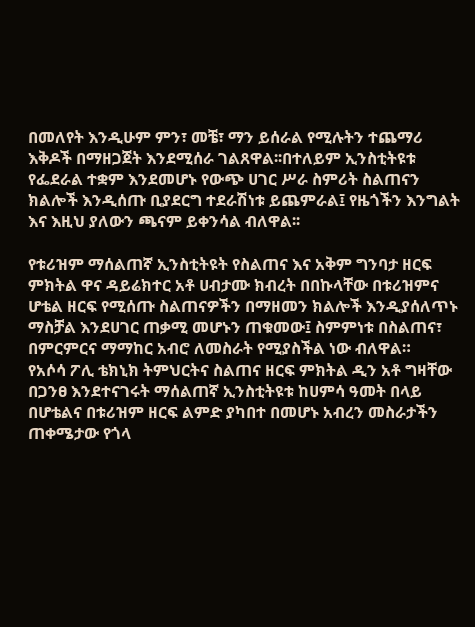በመለየት እንዲሁም ምን፣ መቼ፣ ማን ይሰራል የሚሉትን ተጨማሪ እቅዶች በማዘጋጀት እንደሚሰራ ገልጸዋል፡፡በተለይም ኢንስቲትዩቱ የፌደራል ተቋም እንደመሆኑ የውጭ ሀገር ሥራ ስምሪት ስልጠናን ክልሎች እንዲሰጡ ቢያደርግ ተደራሽነቱ ይጨምራል፤ የዜጎችን እንግልት እና እዚህ ያለውን ጫናም ይቀንሳል ብለዋል፡፡

የቱሪዝም ማሰልጠኛ ኢንስቲትዩት የስልጠና እና አቅም ግንባታ ዘርፍ ምክትል ዋና ዳይሬክተር አቶ ሀብታሙ ክብረት በበኩላቸው በቱሪዝምና ሆቴል ዘርፍ የሚሰጡ ስልጠናዎችን በማዘመን ክልሎች እንዲያሰለጥኑ ማስቻል እንደሀገር ጠቃሚ መሆኑን ጠቁመው፤ ስምምነቱ በስልጠና፣ በምርምርና ማማከር አብሮ ለመስራት የሚያስችል ነው ብለዋል።
የአሶሳ ፖሊ ቴክኒክ ትምህርትና ስልጠና ዘርፍ ምክትል ዲን አቶ ግዛቸው በጋንፀ እንደተናገሩት ማሰልጠኛ ኢንስቲትዩቱ ከሀምሳ ዓመት በላይ በሆቴልና በቱሪዝም ዘርፍ ልምድ ያካበተ በመሆኑ አብረን መስራታችን ጠቀሜታው የጎላ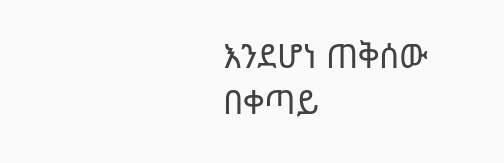እንደሆነ ጠቅሰው በቀጣይ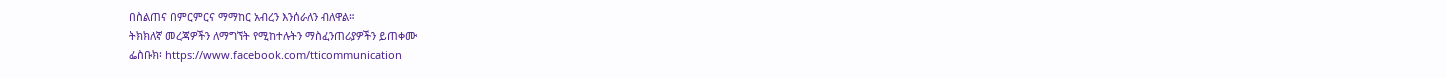በስልጠና በምርምርና ማማከር አብረን እንሰራለን ብለዋል።
ትክክለኛ መረጃዎችን ለማግኘት የሚከተሉትን ማስፈንጠሪያዎችን ይጠቀሙ
ፌስቡክ፡ https://www.facebook.com/tticommunication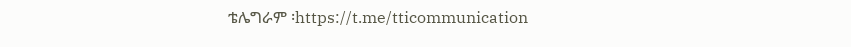ቴሌግራም ፡https://t.me/tticommunication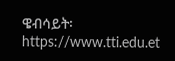ዌብሳይት፡ https://www.tti.edu.et